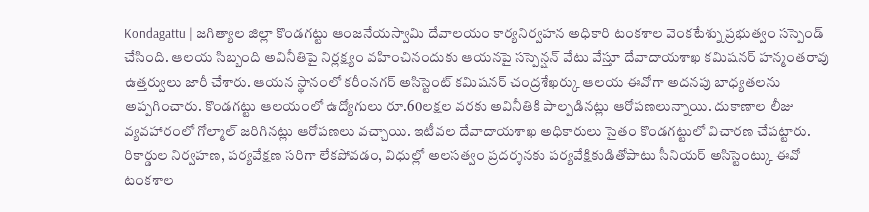Kondagattu | జగిత్యాల జిల్లా కొండగట్టు ఆంజనేయస్వామి దేవాలయం కార్యనిర్వహన అధికారి టంకశాల వెంకటేశ్ను ప్రభుత్వం సస్పెండ్ చేసింది. ఆలయ సిబ్బంది అవినీతిపై నిర్లక్ష్యం వహించినందుకు ఆయనపై సస్పెన్షన్ వేటు వేస్తూ దేవాదాయశాఖ కమిషనర్ హన్మంతరావు ఉత్తర్వులు జారీ చేశారు. ఆయన స్థానంలో కరీంనగర్ అసిస్టెంట్ కమిషనర్ చంద్రశేఖర్కు ఆలయ ఈవోగా అదనపు బాధ్యతలను అప్పగించారు. కొండగట్టు ఆలయంలో ఉద్యోగులు రూ.60లక్షల వరకు అవినీతికి పాల్పడినట్లు ఆరోపణలున్నాయి. దుకాణాల లీజు వ్యవహారంలో గోల్మాల్ జరిగినట్లు ఆరోపణలు వచ్చాయి. ఇటీవల దేవాదాయశాఖ అధికారులు సైతం కొండగట్టులో విచారణ చేపట్టారు. రికార్డుల నిర్వహణ, పర్యవేక్షణ సరిగా లేకపోవడం, విధుల్లో అలసత్వం ప్రదర్శనకు పర్యవేక్షికుడితోపాటు సీనియర్ అసిస్టెంట్కు ఈవో టంకశాల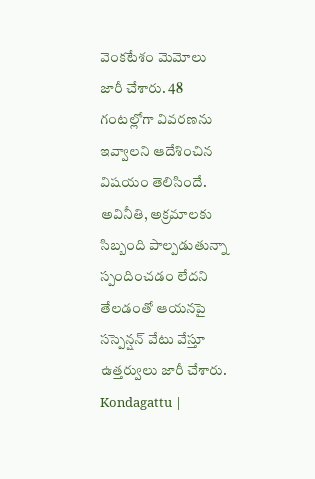వెంకటేశం మెమోలు జారీ చేశారు. 48 గంటల్లోగా వివరణను ఇవ్వాలని ఆదేశించిన విషయం తెలిసిందే. అవినీతి, అక్రమాలకు సిబ్బంది పాల్పడుతున్నా స్పందించడం లేదని తేలడంతో ఆయనపై సస్పెన్షన్ వేటు వేస్తూ ఉత్తర్వులు జారీ చేశారు.
Kondagattu |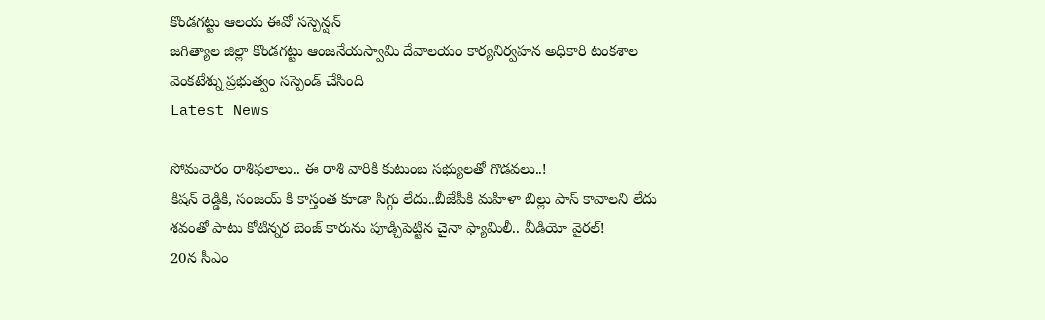కొండగట్టు ఆలయ ఈవో సస్పెన్షన్
జగిత్యాల జిల్లా కొండగట్టు ఆంజనేయస్వామి దేవాలయం కార్యనిర్వహన అధికారి టంకశాల వెంకటేశ్ను ప్రభుత్వం సస్పెండ్ చేసింది
Latest News

సోమవారం రాశిఫలాలు.. ఈ రాశి వారికి కుటుంబ సభ్యులతో గొడవలు..!
కిషన్ రెడ్డికి, సంజయ్ కి కాస్తంత కూడా సిగ్గు లేదు..బీజేపీకి మహిళా బిల్లు పాస్ కావాలని లేదు
శవంతో పాటు కోటిన్నర బెంజ్ కారును పూడ్చిపెట్టిన చైనా ఫ్యామిలీ.. వీడియో వైరల్!
20న సీఎం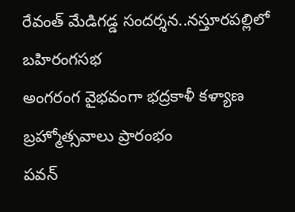రేవంత్ మేడిగడ్డ సందర్శన..నస్తూరపల్లిలో బహిరంగసభ
అంగరంగ వైభవంగా భద్రకాళీ కళ్యాణ బ్రహ్మోత్సవాలు ప్రారంభం
పవన్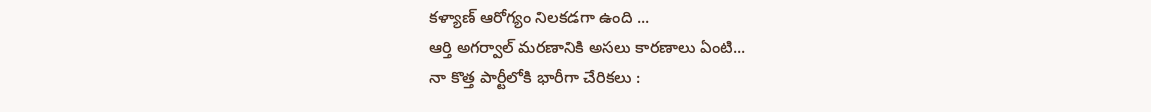కళ్యాణ్ ఆరోగ్యం నిలకడగా ఉంది ...
ఆర్తి అగర్వాల్ మరణానికి అసలు కారణాలు ఏంటి...
నా కొత్త పార్టీలోకి భారీగా చేరికలు :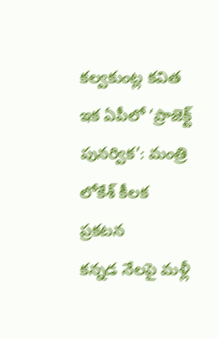కల్వకుంట్ల కవిత
ఇక ఏపీలో ‘ప్రాజెక్ట్ పునర్విక’: మంత్రి లోకేశ్ కీలక ప్రకటన
కన్నడ నేలపై మళ్లీ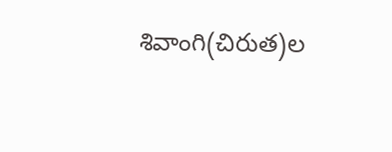శివాంగి(చిరుత)ల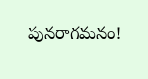పునరాగమనం!